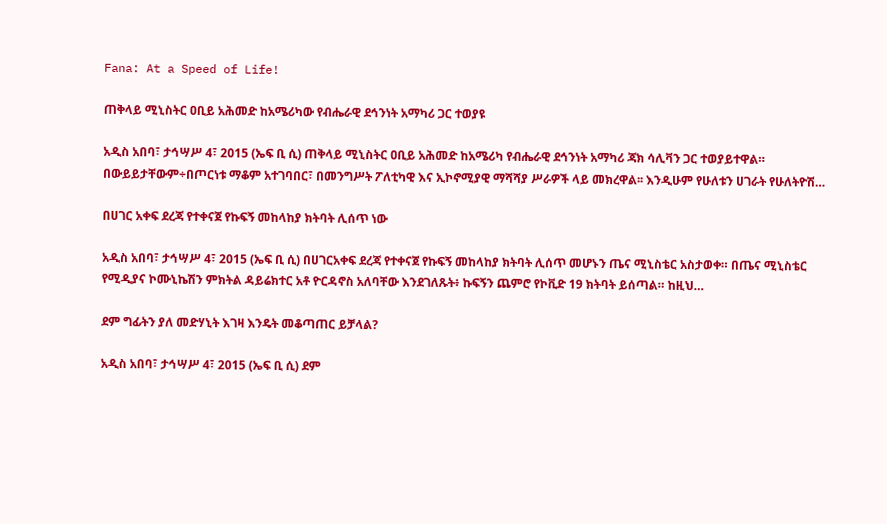Fana: At a Speed of Life!

ጠቅላይ ሚኒስትር ዐቢይ አሕመድ ከአሜሪካው የብሔራዊ ደኅንነት አማካሪ ጋር ተወያዩ

አዲስ አበባ፣ ታኅሣሥ 4፣ 2015 (ኤፍ ቢ ሲ) ጠቅላይ ሚኒስትር ዐቢይ አሕመድ ከአሜሪካ የብሔራዊ ደኅንነት አማካሪ ጃክ ሳሊቫን ጋር ተወያይተዋል። በውይይታቸውም÷በጦርነቱ ማቆም አተገባበር፣ በመንግሥት ፖለቲካዊ እና ኢኮኖሚያዊ ማሻሻያ ሥራዎች ላይ መክረዋል፡፡ እንዲሁም የሁለቱን ሀገራት የሁለትዮሽ…

በሀገር አቀፍ ደረጃ የተቀናጀ የኩፍኝ መከላከያ ክትባት ሊሰጥ ነው

አዲስ አበባ፣ ታኅሣሥ 4፣ 2015 (ኤፍ ቢ ሲ) በሀገርአቀፍ ደረጃ የተቀናጀ የኩፍኝ መከላከያ ክትባት ሊሰጥ መሆኑን ጤና ሚኒስቴር አስታወቀ። በጤና ሚኒስቴር የሚዲያና ኮሙኒኬሽን ምክትል ዳይሬክተር አቶ ዮርዳኖስ አለባቸው እንደገለጹት፥ ኩፍኝን ጨምሮ የኮቪድ 19 ክትባት ይሰጣል። ከዚህ…

ደም ግፊትን ያለ መድሃኒት እገዛ እንዴት መቆጣጠር ይቻላል?

አዲስ አበባ፣ ታኅሣሥ 4፣ 2015 (ኤፍ ቢ ሲ) ደም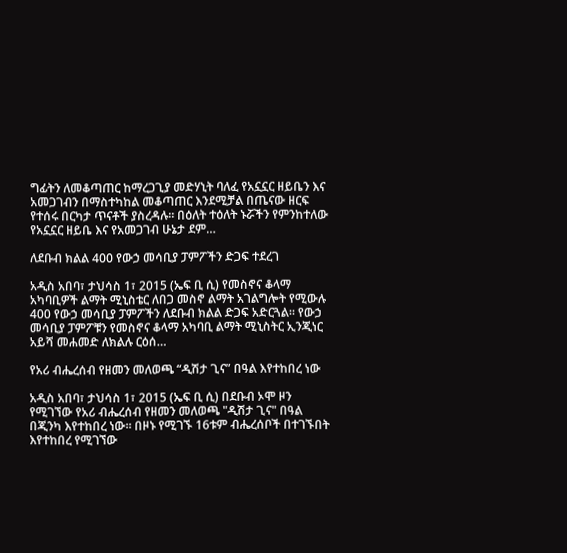ግፊትን ለመቆጣጠር ከማረጋጊያ መድሃኒት ባለፈ የአኗኗር ዘይቤን እና አመጋገብን በማስተካከል መቆጣጠር እንደሚቻል በጤናው ዘርፍ የተሰሩ በርካታ ጥናቶች ያስረዳሉ፡፡ በዕለት ተዕለት ኑሯችን የምንከተለው የአኗኗር ዘይቤ እና የአመጋገብ ሁኔታ ደም…

ለደቡብ ክልል 400 የውኃ መሳቢያ ፓምፖችን ድጋፍ ተደረገ

አዲስ አበባ፣ ታህሳስ 1፣ 2015 (ኤፍ ቢ ሲ) የመስኖና ቆላማ አካባቢዎች ልማት ሚኒስቴር ለበጋ መስኖ ልማት አገልግሎት የሚውሉ 400 የውኃ መሳቢያ ፓምፖችን ለደቡብ ክልል ድጋፍ አድርጓል። የውኃ መሳቢያ ፓምፖቹን የመስኖና ቆላማ አካባቢ ልማት ሚኒስትር ኢንጂነር አይሻ መሐመድ ለክልሉ ርዕሰ…

የአሪ ብሔረሰብ የዘመን መለወጫ “ዲሽታ ጊና” በዓል እየተከበረ ነው

አዲስ አበባ፣ ታህሳስ 1፣ 2015 (ኤፍ ቢ ሲ) በደቡብ ኦሞ ዞን የሚገኘው የአሪ ብሔረሰብ የዘመን መለወጫ "ዲሽታ ጊና" በዓል በጂንካ እየተከበረ ነው፡፡ በዞኑ የሚገኙ 16ቱም ብሔረሰቦች በተገኙበት እየተከበረ የሚገኘው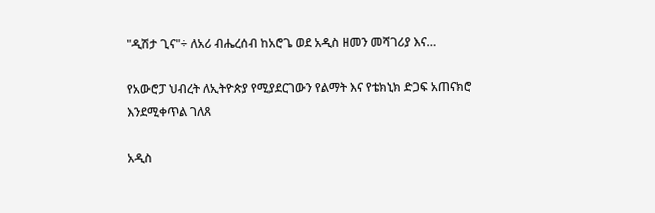"ዲሽታ ጊና"÷ ለአሪ ብሔረሰብ ከአሮጌ ወደ አዲስ ዘመን መሻገሪያ እና…

የአውሮፓ ህብረት ለኢትዮጵያ የሚያደርገውን የልማት እና የቴክኒክ ድጋፍ አጠናክሮ እንደሚቀጥል ገለጸ

አዲስ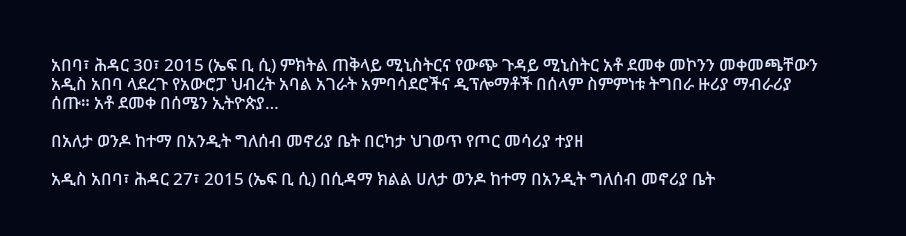አበባ፣ ሕዳር 30፣ 2015 (ኤፍ ቢ ሲ) ምክትል ጠቅላይ ሚኒስትርና የውጭ ጉዳይ ሚኒስትር አቶ ደመቀ መኮንን መቀመጫቸውን አዲስ አበባ ላደረጉ የአውሮፓ ህብረት አባል አገራት አምባሳደሮችና ዲፕሎማቶች በሰላም ስምምነቱ ትግበራ ዙሪያ ማብራሪያ ሰጡ። አቶ ደመቀ በሰሜን ኢትዮጵያ…

በአለታ ወንዶ ከተማ በአንዲት ግለሰብ መኖሪያ ቤት በርካታ ህገወጥ የጦር መሳሪያ ተያዘ

አዲስ አበባ፣ ሕዳር 27፣ 2015 (ኤፍ ቢ ሲ) በሲዳማ ክልል ሀለታ ወንዶ ከተማ በአንዲት ግለሰብ መኖሪያ ቤት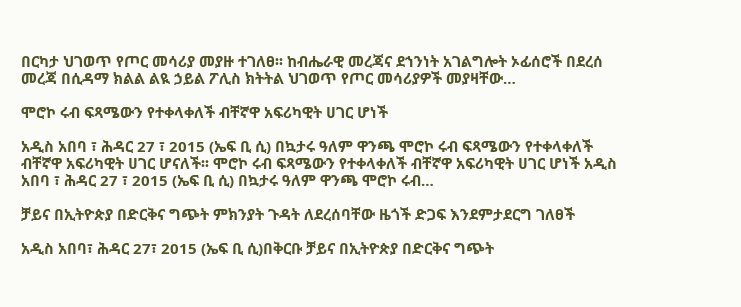በርካታ ህገወጥ የጦር መሳሪያ መያዙ ተገለፀ፡፡ ከብሔራዊ መረጃና ደኀንነት አገልግሎት ኦፊሰሮች በደረሰ መረጃ በሲዳማ ክልል ልዪ ኃይል ፖሊስ ክትትል ህገወጥ የጦር መሳሪያዎች መያዛቸው…

ሞሮኮ ሩብ ፍጻሜውን የተቀላቀለች ብቸኛዋ አፍሪካዊት ሀገር ሆነች

አዲስ አበባ ፣ ሕዳር 27 ፣ 2015 (ኤፍ ቢ ሲ) በኳታሩ ዓለም ዋንጫ ሞሮኮ ሩብ ፍጻሜውን የተቀላቀለች ብቸኛዋ አፍሪካዊት ሀገር ሆናለች፡፡ ሞሮኮ ሩብ ፍጻሜውን የተቀላቀለች ብቸኛዋ አፍሪካዊት ሀገር ሆነች አዲስ አበባ ፣ ሕዳር 27 ፣ 2015 (ኤፍ ቢ ሲ) በኳታሩ ዓለም ዋንጫ ሞሮኮ ሩብ…

ቻይና በኢትዮጵያ በድርቅና ግጭት ምክንያት ጉዳት ለደረሰባቸው ዜጎች ድጋፍ እንደምታደርግ ገለፀች

አዲስ አበባ፣ ሕዳር 27፣ 2015 (ኤፍ ቢ ሲ)በቅርቡ ቻይና በኢትዮጵያ በድርቅና ግጭት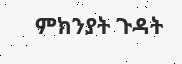ምክንያት ጉዳት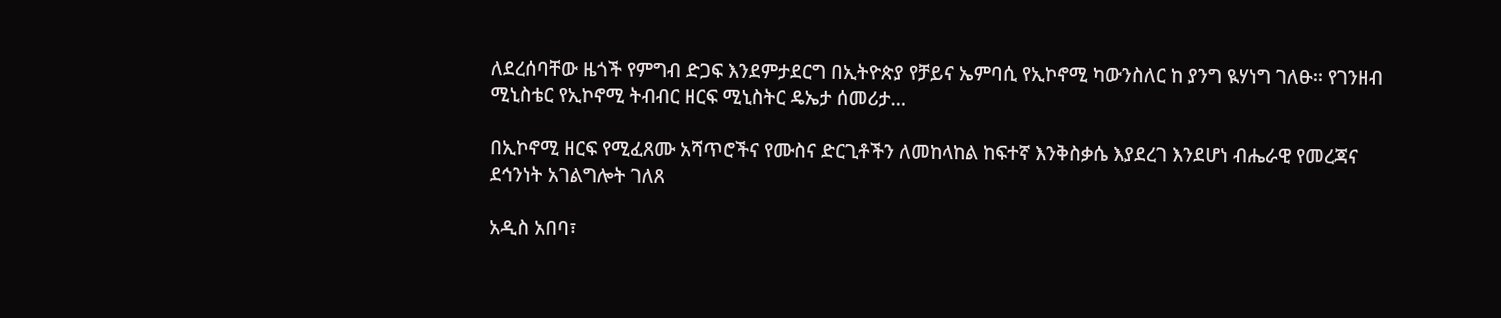ለደረሰባቸው ዜጎች የምግብ ድጋፍ እንደምታደርግ በኢትዮጵያ የቻይና ኤምባሲ የኢኮኖሚ ካውንስለር ከ ያንግ ዪሃነግ ገለፁ፡፡ የገንዘብ ሚኒስቴር የኢኮኖሚ ትብብር ዘርፍ ሚኒስትር ዴኤታ ሰመሪታ…

በኢኮኖሚ ዘርፍ የሚፈጸሙ አሻጥሮችና የሙስና ድርጊቶችን ለመከላከል ከፍተኛ እንቅስቃሴ እያደረገ እንደሆነ ብሔራዊ የመረጃና ደኅንነት አገልግሎት ገለጸ

አዲስ አበባ፣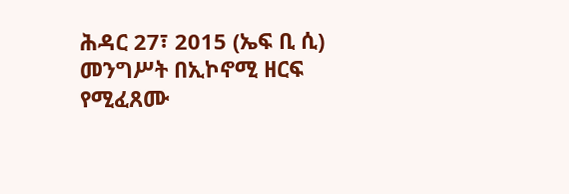ሕዳር 27፣ 2015 (ኤፍ ቢ ሲ) መንግሥት በኢኮኖሚ ዘርፍ የሚፈጸሙ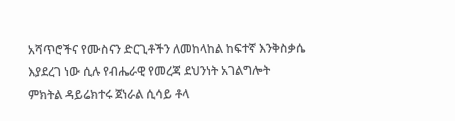አሻጥሮችና የሙስናን ድርጊቶችን ለመከላከል ከፍተኛ እንቅስቃሴ እያደረገ ነው ሲሉ የብሔራዊ የመረጃ ደህንነት አገልግሎት ምክትል ዳይሬክተሩ ጀነራል ሲሳይ ቶላ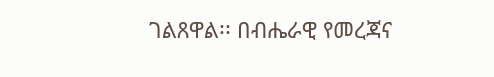ገልጸዋል፡፡ በብሔራዊ የመረጃና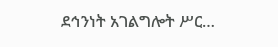ደኅንነት አገልግሎት ሥር…